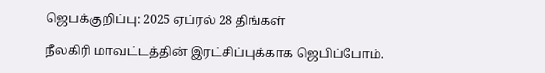ஜெபக்குறிப்பு: 2025 ஏப்ரல் 28 திங்கள்

நீலகிரி மாவட்டத்தின் இரட்சிப்புக்காக ஜெபிப்போம்.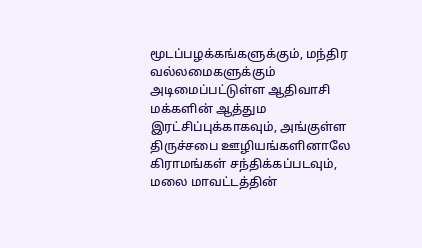மூடப்பழக்கங்களுக்கும், மந்திர வல்லமைகளுக்கும் அடிமைப்பட்டுள்ள ஆதிவாசி மக்களின் ஆத்தும இரட்சிப்புக்காகவும், அங்குள்ள திருச்சபை ஊழியங்களினாலே கிராமங்கள் சந்திக்கப்படவும், மலை மாவட்டத்தின்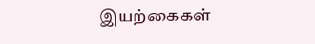இயற்கைகள்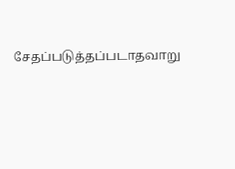சேதப்படுத்தப்படாதவாறு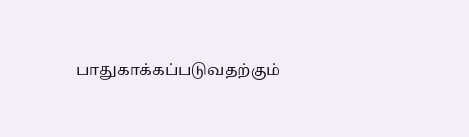பாதுகாக்கப்படுவதற்கும்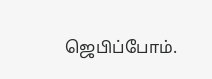ஜெபிப்போம்.